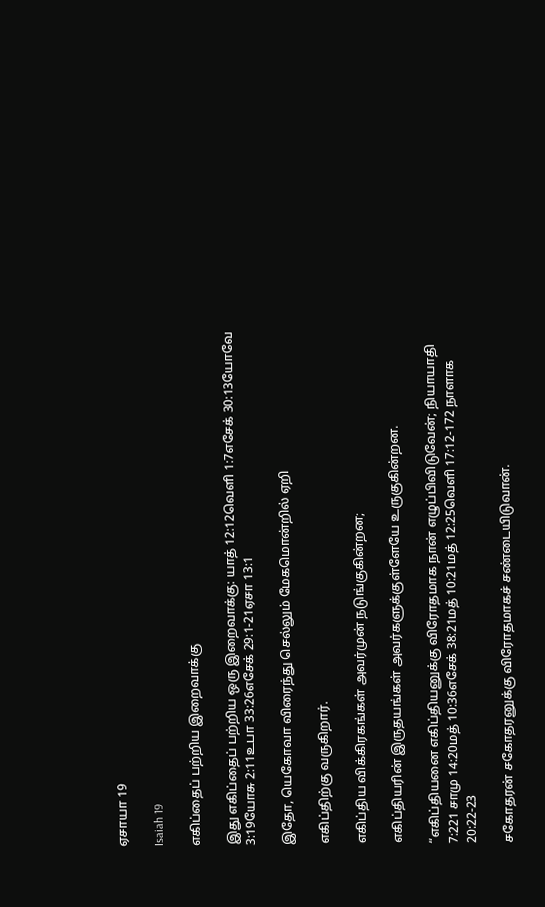ஏசாயா 19

Isaiah 19

எகிப்தைப் பற்றிய இறைவாக்கு

இது எகிப்தைப் பற்றிய ஒரு இறைவாக்கு: யாத் 12:12வெளி 1:7எசேக் 30:13யோவே 3:19யோசு 2:11உபா 33:26எசேக் 29:1-21ஏசா 13:1

இதோ, யெகோவா விரைந்து செல்லும் மேகமொன்றில் ஏறி

எகிப்திற்கு வருகிறார்.

எகிப்திய விக்கிரகங்கள் அவர்முன் நடுங்குகின்றன;

எகிப்தியரின் இருதயங்கள் அவர்களுக்குள்ளேயே உருகுகின்றன.

“எகிப்தியனை எகிப்தியனுக்கு விரோதமாக நான் எழுப்பிவிடுவேன்; நியாயாதி 7:221 சாமு 14:20மத் 10:36எசேக் 38:21மத் 10:21மத் 12:25வெளி 17:12-172 நாளாக 20:22-23

சகோதரன் சகோதரனுக்கு விரோதமாகச் சண்டையிடுவான்.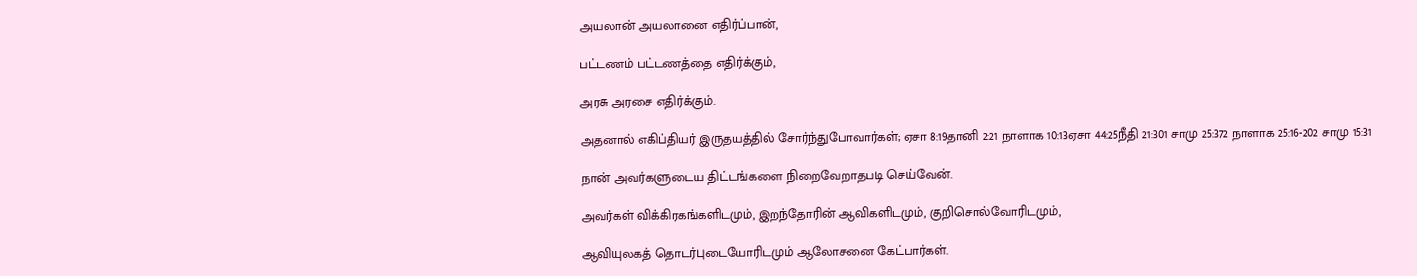அயலான் அயலானை எதிர்ப்பான்,

பட்டணம் பட்டணத்தை எதிர்க்கும்,

அரசு அரசை எதிர்க்கும்.

அதனால் எகிப்தியர் இருதயத்தில் சோர்ந்துபோவார்கள்; ஏசா 8:19தானி 2:21 நாளாக 10:13ஏசா 44:25நீதி 21:301 சாமு 25:372 நாளாக 25:16-202 சாமு 15:31

நான் அவர்களுடைய திட்டங்களை நிறைவேறாதபடி செய்வேன்.

அவர்கள் விக்கிரகங்களிடமும், இறந்தோரின் ஆவிகளிடமும், குறிசொல்வோரிடமும்,

ஆவியுலகத் தொடர்புடையோரிடமும் ஆலோசனை கேட்பார்கள்.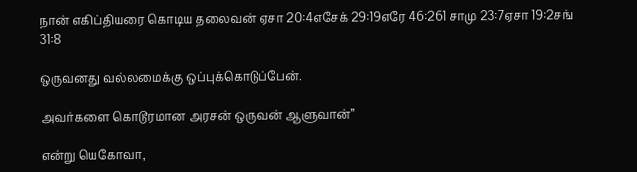நான் எகிப்தியரை கொடிய தலைவன் ஏசா 20:4எசேக் 29:19எரே 46:261 சாமு 23:7ஏசா 19:2சங் 31:8

ஒருவனது வல்லமைக்கு ஒப்புக்கொடுப்பேன்.

அவர்களை கொடூரமான அரசன் ஒருவன் ஆளுவான்”

என்று யெகோவா,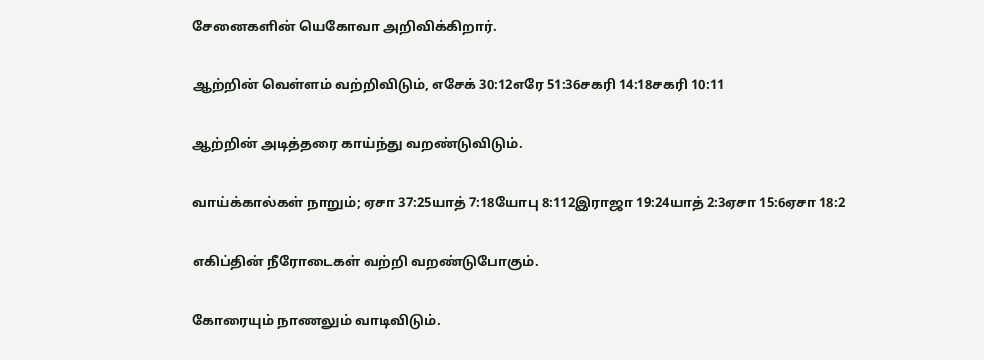சேனைகளின் யெகோவா அறிவிக்கிறார்.

ஆற்றின் வெள்ளம் வற்றிவிடும், எசேக் 30:12எரே 51:36சகரி 14:18சகரி 10:11

ஆற்றின் அடித்தரை காய்ந்து வறண்டுவிடும்.

வாய்க்கால்கள் நாறும்; ஏசா 37:25யாத் 7:18யோபு 8:112இராஜா 19:24யாத் 2:3ஏசா 15:6ஏசா 18:2

எகிப்தின் நீரோடைகள் வற்றி வறண்டுபோகும்.

கோரையும் நாணலும் வாடிவிடும்.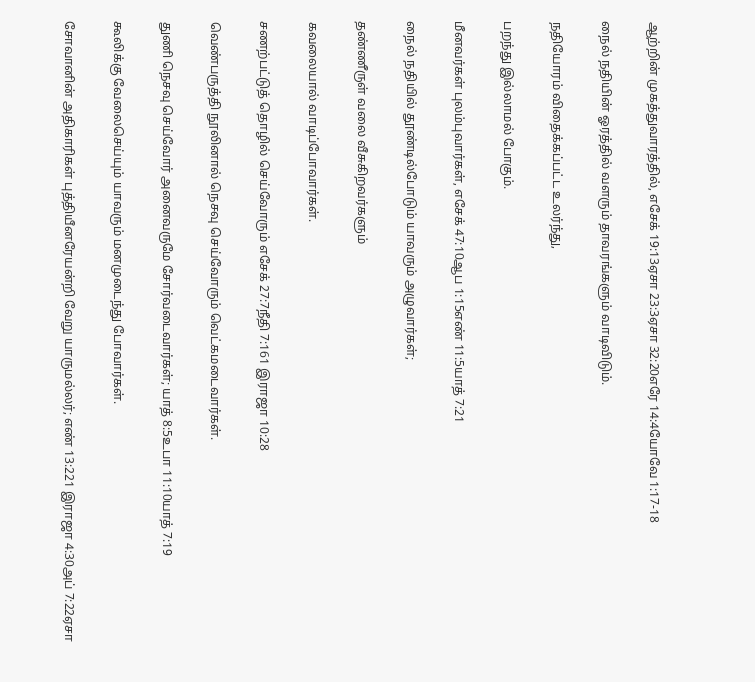ஆற்றின் முகத்துவாரத்தில், எசேக் 19:13ஏசா 23:3ஏசா 32:20எரே 14:4யோவே 1:17-18

நைல் நதியின் ஓரத்தில் வளரும் தாவரங்களும் வாடிவிடும்.

நதியோரம் விதைக்கப்பட்ட உலர்ந்து,

பறந்து இல்லாமல் போகும்.

மீனவர்கள் புலம்புவார்கள், எசேக் 47:10ஆப 1:15எண் 11:5யாத் 7:21

நைல் நதியில் தூண்டில்போடும் யாவரும் அழுவார்கள்;

தண்ணீருள் வலை வீசுகிறவர்களும்

கவலையால் வாடிப்போவார்கள்.

சணற்பட்டுத் தொழில் செய்வோரும் எசேக் 27:7நீதி 7:161 இராஜா 10:28

வெண்பருத்தி நூலினால் நெசவு செய்வோரும் வெட்கமடைவார்கள்.

துணி நெசவு செய்வோர் அனைவருமே சோர்வடைவார்கள்; யாத் 8:5உபா 11:10யாத் 7:19

கூலிக்கு வேலைசெய்யும் யாவரும் மனமுடைந்து போவார்கள்.

சோவானின் அதிகாரிகள் புத்தியீனரேயன்றி வேறு யாருமல்லர்; எண் 13:221 இராஜா 4:30அப் 7:22ஏசா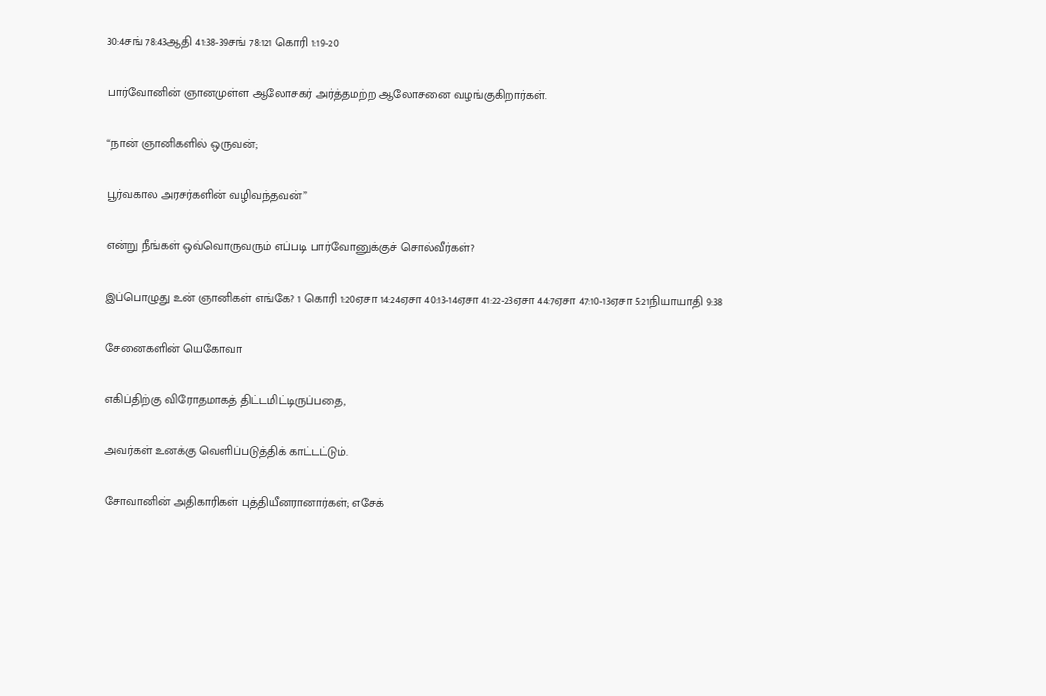30:4சங் 78:43ஆதி 41:38-39சங் 78:121 கொரி 1:19-20

பார்வோனின் ஞானமுள்ள ஆலோசகர் அர்த்தமற்ற ஆலோசனை வழங்குகிறார்கள்.

“நான் ஞானிகளில் ஒருவன்;

பூர்வகால அரசர்களின் வழிவந்தவன்”

என்று நீங்கள் ஒவ்வொருவரும் எப்படி பார்வோனுக்குச் சொல்வீர்கள்?

இப்பொழுது உன் ஞானிகள் எங்கே? 1 கொரி 1:20ஏசா 14:24ஏசா 40:13-14ஏசா 41:22-23ஏசா 44:7ஏசா 47:10-13ஏசா 5:21நியாயாதி 9:38

சேனைகளின் யெகோவா

எகிப்திற்கு விரோதமாகத் திட்டமிட்டிருப்பதை,

அவர்கள் உனக்கு வெளிப்படுத்திக் காட்டட்டும்.

சோவானின் அதிகாரிகள் புத்தியீனரானார்கள்; எசேக்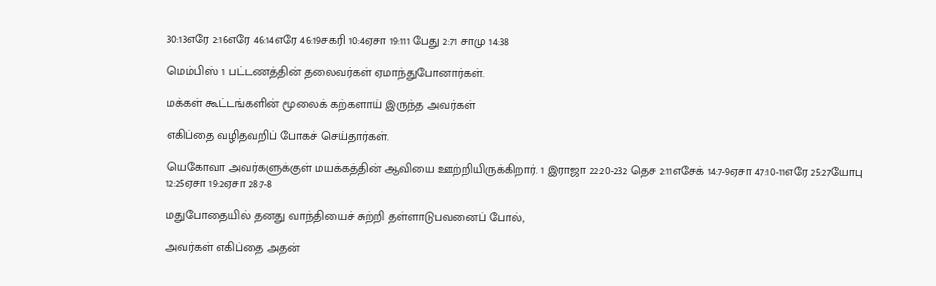30:13எரே 2:16எரே 46:14எரே 46:19சகரி 10:4ஏசா 19:111 பேது 2:71 சாமு 14:38

மெம்பிஸ் 1 பட்டணத்தின் தலைவர்கள் ஏமாந்துபோனார்கள்.

மக்கள் கூட்டங்களின் மூலைக் கற்களாய் இருந்த அவர்கள்

எகிப்தை வழிதவறிப் போகச் செய்தார்கள்.

யெகோவா அவர்களுக்குள் மயக்கத்தின் ஆவியை ஊற்றியிருக்கிறார். 1 இராஜா 22:20-232 தெச 2:11எசேக் 14:7-9ஏசா 47:10-11எரே 25:27யோபு 12:25ஏசா 19:2ஏசா 28:7-8

மதுபோதையில் தனது வாந்தியைச் சுற்றி தள்ளாடுபவனைப் போல்,

அவர்கள் எகிப்தை அதன்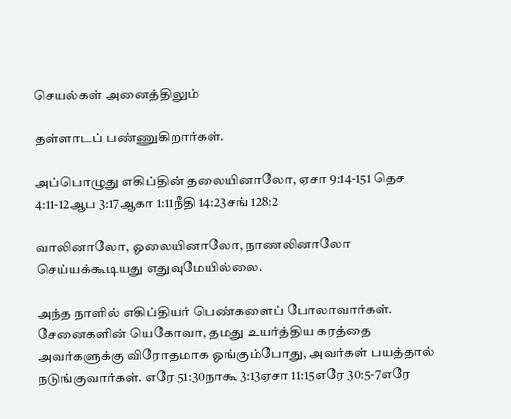செயல்கள் அனைத்திலும்

தள்ளாடப் பண்ணுகிறார்கள்.

அப்பொழுது எகிப்தின் தலையினாலோ, ஏசா 9:14-151 தெச 4:11-12ஆப 3:17ஆகா 1:11நீதி 14:23சங் 128:2

வாலினாலோ, ஓலையினாலோ, நாணலினாலோ செய்யக்கூடியது எதுவுமேயில்லை.

அந்த நாளில் எகிப்தியர் பெண்களைப் போலாவார்கள். சேனைகளின் யெகோவா, தமது உயர்த்திய கரத்தை அவர்களுக்கு விரோதமாக ஓங்கும்போது, அவர்கள் பயத்தால் நடுங்குவார்கள். எரே 51:30நாகூ 3:13ஏசா 11:15எரே 30:5-7எரே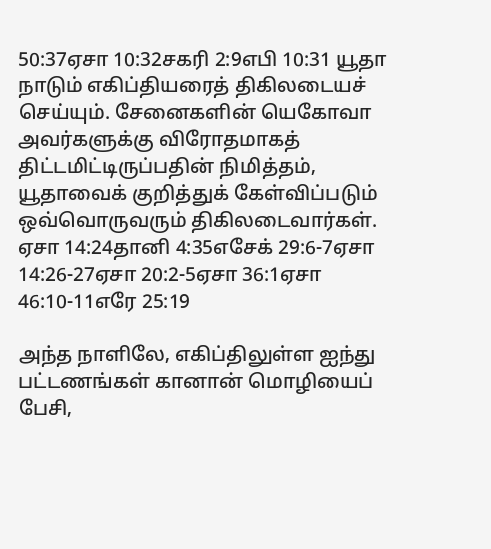50:37ஏசா 10:32சகரி 2:9எபி 10:31 யூதா நாடும் எகிப்தியரைத் திகிலடையச் செய்யும். சேனைகளின் யெகோவா அவர்களுக்கு விரோதமாகத் திட்டமிட்டிருப்பதின் நிமித்தம், யூதாவைக் குறித்துக் கேள்விப்படும் ஒவ்வொருவரும் திகிலடைவார்கள். ஏசா 14:24தானி 4:35எசேக் 29:6-7ஏசா 14:26-27ஏசா 20:2-5ஏசா 36:1ஏசா 46:10-11எரே 25:19

அந்த நாளிலே, எகிப்திலுள்ள ஐந்து பட்டணங்கள் கானான் மொழியைப் பேசி,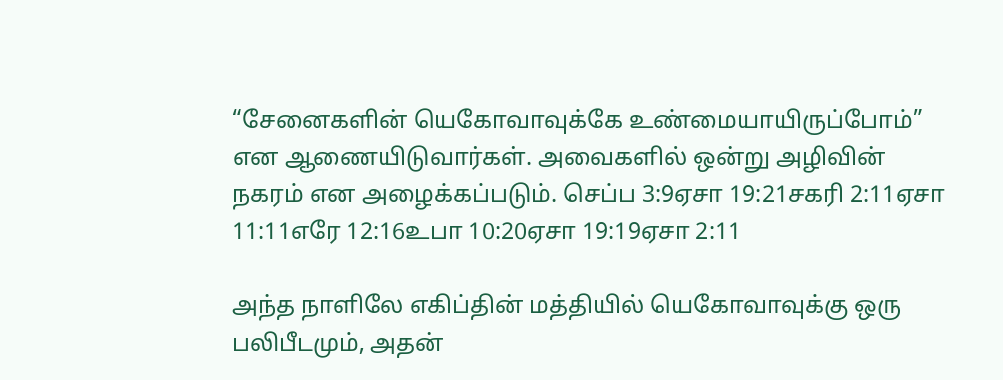“சேனைகளின் யெகோவாவுக்கே உண்மையாயிருப்போம்” என ஆணையிடுவார்கள். அவைகளில் ஒன்று அழிவின் நகரம் என அழைக்கப்படும். செப்ப 3:9ஏசா 19:21சகரி 2:11ஏசா 11:11எரே 12:16உபா 10:20ஏசா 19:19ஏசா 2:11

அந்த நாளிலே எகிப்தின் மத்தியில் யெகோவாவுக்கு ஒரு பலிபீடமும், அதன்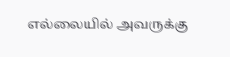எல்லையில் அவருக்கு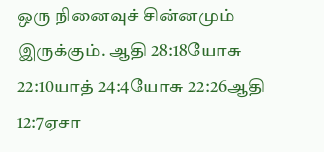ஒரு நினைவுச் சின்னமும் இருக்கும். ஆதி 28:18யோசு 22:10யாத் 24:4யோசு 22:26ஆதி 12:7ஏசா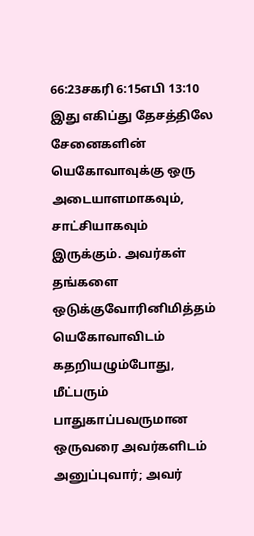66:23சகரி 6:15எபி 13:10 இது எகிப்து தேசத்திலே சேனைகளின் யெகோவாவுக்கு ஒரு அடையாளமாகவும், சாட்சியாகவும் இருக்கும். அவர்கள் தங்களை ஒடுக்குவோரினிமித்தம் யெகோவாவிடம் கதறியழும்போது, மீட்பரும் பாதுகாப்பவருமான ஒருவரை அவர்களிடம் அனுப்புவார்; அவர்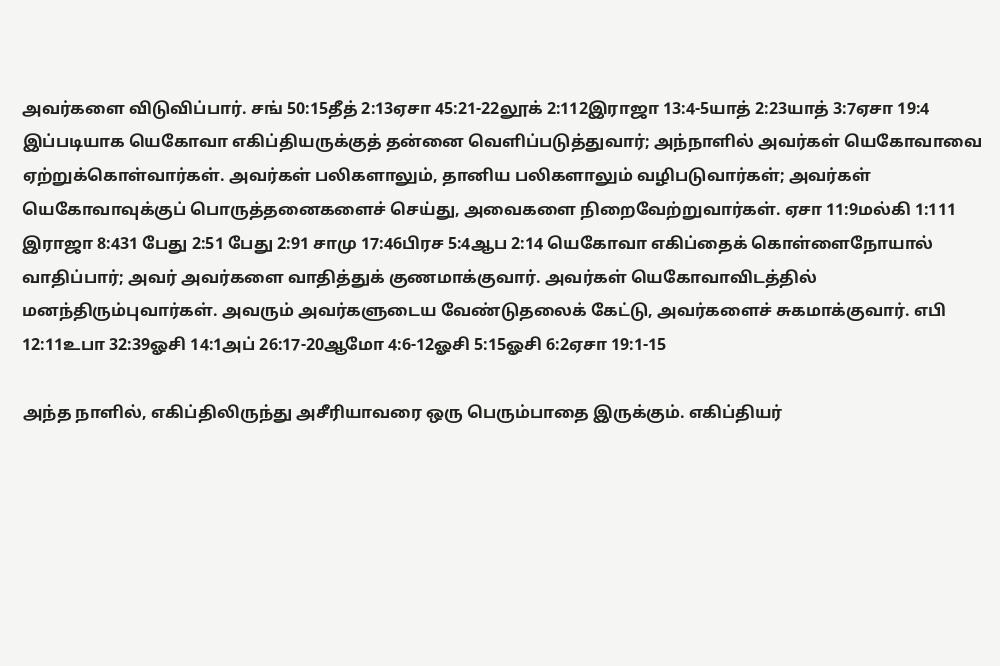அவர்களை விடுவிப்பார். சங் 50:15தீத் 2:13ஏசா 45:21-22லூக் 2:112இராஜா 13:4-5யாத் 2:23யாத் 3:7ஏசா 19:4 இப்படியாக யெகோவா எகிப்தியருக்குத் தன்னை வெளிப்படுத்துவார்; அந்நாளில் அவர்கள் யெகோவாவை ஏற்றுக்கொள்வார்கள். அவர்கள் பலிகளாலும், தானிய பலிகளாலும் வழிபடுவார்கள்; அவர்கள் யெகோவாவுக்குப் பொருத்தனைகளைச் செய்து, அவைகளை நிறைவேற்றுவார்கள். ஏசா 11:9மல்கி 1:111 இராஜா 8:431 பேது 2:51 பேது 2:91 சாமு 17:46பிரச 5:4ஆப 2:14 யெகோவா எகிப்தைக் கொள்ளைநோயால் வாதிப்பார்; அவர் அவர்களை வாதித்துக் குணமாக்குவார். அவர்கள் யெகோவாவிடத்தில் மனந்திரும்புவார்கள். அவரும் அவர்களுடைய வேண்டுதலைக் கேட்டு, அவர்களைச் சுகமாக்குவார். எபி 12:11உபா 32:39ஓசி 14:1அப் 26:17-20ஆமோ 4:6-12ஓசி 5:15ஓசி 6:2ஏசா 19:1-15

அந்த நாளில், எகிப்திலிருந்து அசீரியாவரை ஒரு பெரும்பாதை இருக்கும். எகிப்தியர்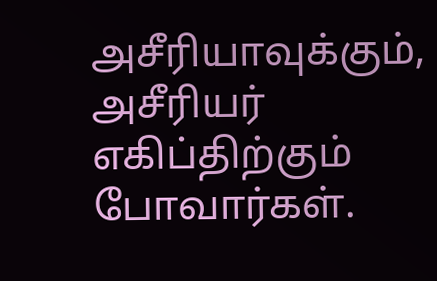அசீரியாவுக்கும், அசீரியர் எகிப்திற்கும் போவார்கள்.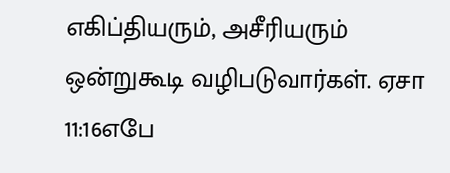எகிப்தியரும், அசீரியரும் ஒன்றுகூடி வழிபடுவார்கள். ஏசா 11:16எபே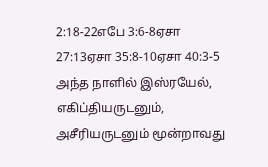2:18-22எபே 3:6-8ஏசா 27:13ஏசா 35:8-10ஏசா 40:3-5 அந்த நாளில் இஸ்ரயேல், எகிப்தியருடனும், அசீரியருடனும் மூன்றாவது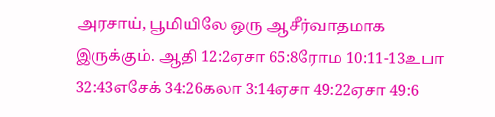அரசாய், பூமியிலே ஒரு ஆசீர்வாதமாக இருக்கும். ஆதி 12:2ஏசா 65:8ரோம 10:11-13உபா 32:43எசேக் 34:26கலா 3:14ஏசா 49:22ஏசா 49:6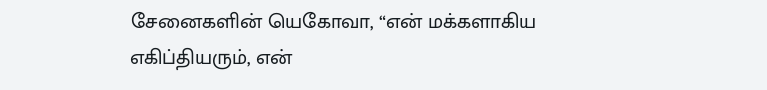சேனைகளின் யெகோவா, “என் மக்களாகிய எகிப்தியரும், என்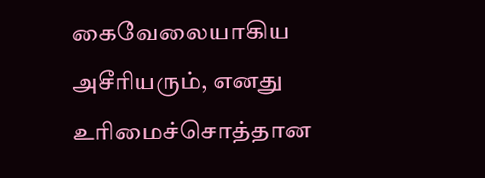கைவேலையாகிய அசீரியரும், எனது உரிமைச்சொத்தான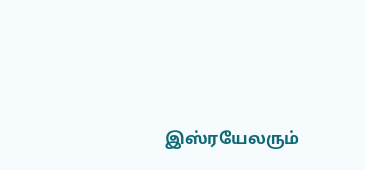இஸ்ரயேலரும்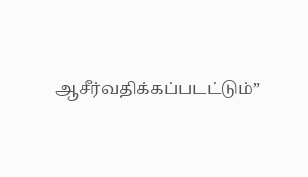ஆசீர்வதிக்கப்படட்டும்”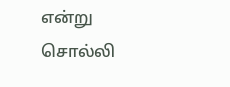என்று சொல்லி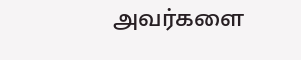அவர்களை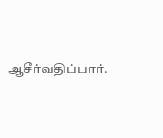ஆசீர்வதிப்பார்.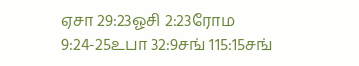ஏசா 29:23ஓசி 2:23ரோம 9:24-25உபா 32:9சங் 115:15சங்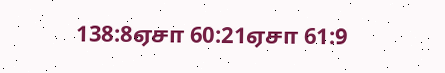138:8ஏசா 60:21ஏசா 61:9